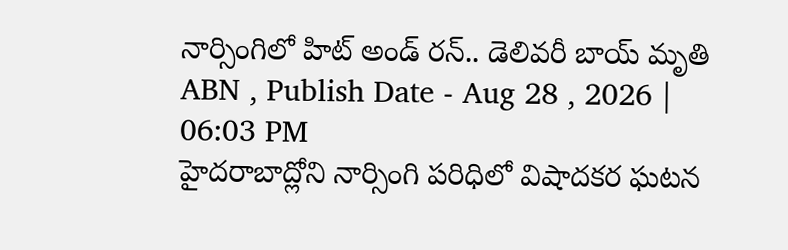నార్సింగిలో హిట్ అండ్ రన్.. డెలివరీ బాయ్ మృతి
ABN , Publish Date - Aug 28 , 2026 | 06:03 PM
హైదరాబాద్లోని నార్సింగి పరిధిలో విషాదకర ఘటన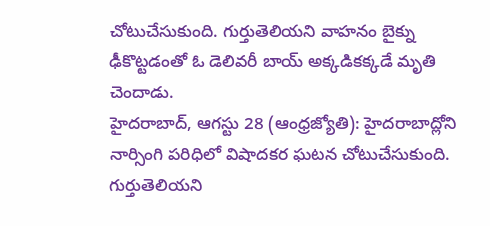చోటుచేసుకుంది. గుర్తుతెలియని వాహనం బైక్ను ఢీకొట్టడంతో ఓ డెలివరీ బాయ్ అక్కడికక్కడే మృతి చెందాడు.
హైదరాబాద్, ఆగస్టు 28 (ఆంధ్రజ్యోతి): హైదరాబాద్లోని నార్సింగి పరిధిలో విషాదకర ఘటన చోటుచేసుకుంది. గుర్తుతెలియని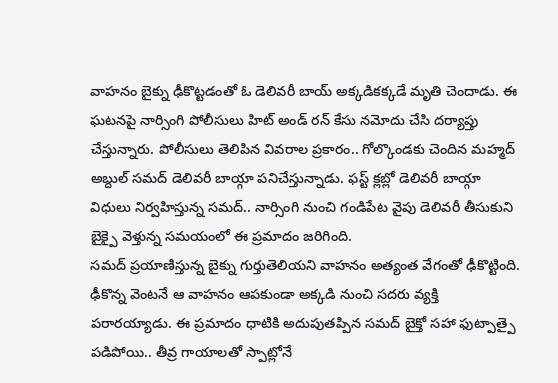వాహనం బైక్ను ఢీకొట్టడంతో ఓ డెలివరీ బాయ్ అక్కడికక్కడే మృతి చెందాడు. ఈ ఘటనపై నార్సింగి పోలీసులు హిట్ అండ్ రన్ కేసు నమోదు చేసి దర్యాప్తు చేస్తున్నారు. పోలీసులు తెలిపిన వివరాల ప్రకారం.. గోల్కొండకు చెందిన మహ్మద్ అబ్దుల్ సమద్ డెలివరీ బాయ్గా పనిచేస్తున్నాడు. ఫస్ట్ క్లబ్లో డెలివరీ బాయ్గా విధులు నిర్వహిస్తున్న సమద్.. నార్సింగి నుంచి గండిపేట వైపు డెలివరీ తీసుకుని బైక్పై వెళ్తున్న సమయంలో ఈ ప్రమాదం జరిగింది.
సమద్ ప్రయాణిస్తున్న బైక్ను గుర్తుతెలియని వాహనం అత్యంత వేగంతో ఢీకొట్టింది. ఢీకొన్న వెంటనే ఆ వాహనం ఆపకుండా అక్కడి నుంచి సదరు వ్యక్తి పరారయ్యాడు. ఈ ప్రమాదం ధాటికి అదుపుతప్పిన సమద్ బైక్తో సహా ఫుట్పాత్పై పడిపోయి.. తీవ్ర గాయాలతో స్పాట్లోనే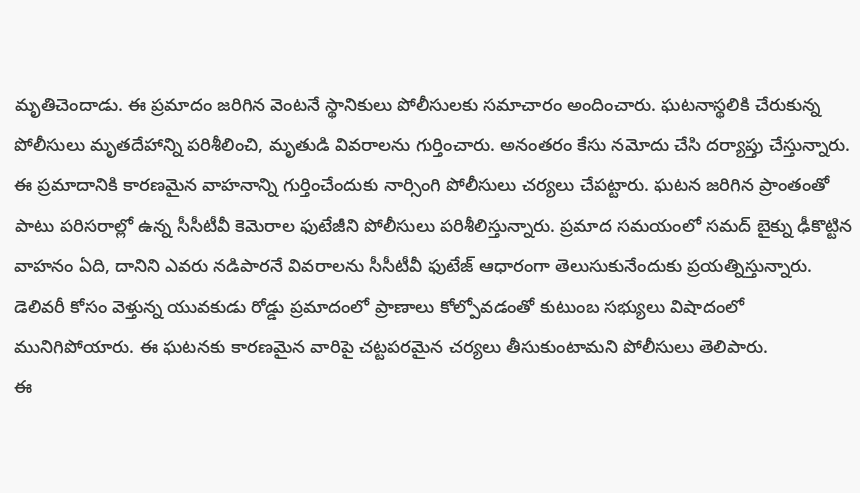మృతిచెందాడు. ఈ ప్రమాదం జరిగిన వెంటనే స్థానికులు పోలీసులకు సమాచారం అందించారు. ఘటనాస్థలికి చేరుకున్న పోలీసులు మృతదేహాన్ని పరిశీలించి, మృతుడి వివరాలను గుర్తించారు. అనంతరం కేసు నమోదు చేసి దర్యాప్తు చేస్తున్నారు.
ఈ ప్రమాదానికి కారణమైన వాహనాన్ని గుర్తించేందుకు నార్సింగి పోలీసులు చర్యలు చేపట్టారు. ఘటన జరిగిన ప్రాంతంతో పాటు పరిసరాల్లో ఉన్న సీసీటీవీ కెమెరాల ఫుటేజీని పోలీసులు పరిశీలిస్తున్నారు. ప్రమాద సమయంలో సమద్ బైక్ను ఢీకొట్టిన వాహనం ఏది, దానిని ఎవరు నడిపారనే వివరాలను సీసీటీవీ ఫుటేజ్ ఆధారంగా తెలుసుకునేందుకు ప్రయత్నిస్తున్నారు. డెలివరీ కోసం వెళ్తున్న యువకుడు రోడ్డు ప్రమాదంలో ప్రాణాలు కోల్పోవడంతో కుటుంబ సభ్యులు విషాదంలో మునిగిపోయారు. ఈ ఘటనకు కారణమైన వారిపై చట్టపరమైన చర్యలు తీసుకుంటామని పోలీసులు తెలిపారు.
ఈ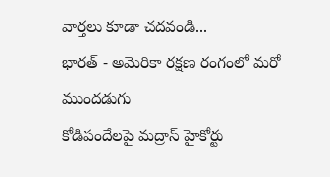వార్తలు కూడా చదవండి...
భారత్ - అమెరికా రక్షణ రంగంలో మరో ముందడుగు
కోడిపందేలపై మద్రాస్ హైకోర్టు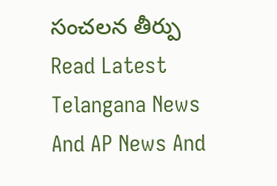సంచలన తీర్పు
Read Latest Telangana News And AP News And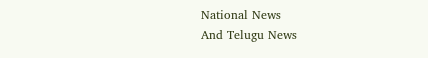National News
And Telugu News